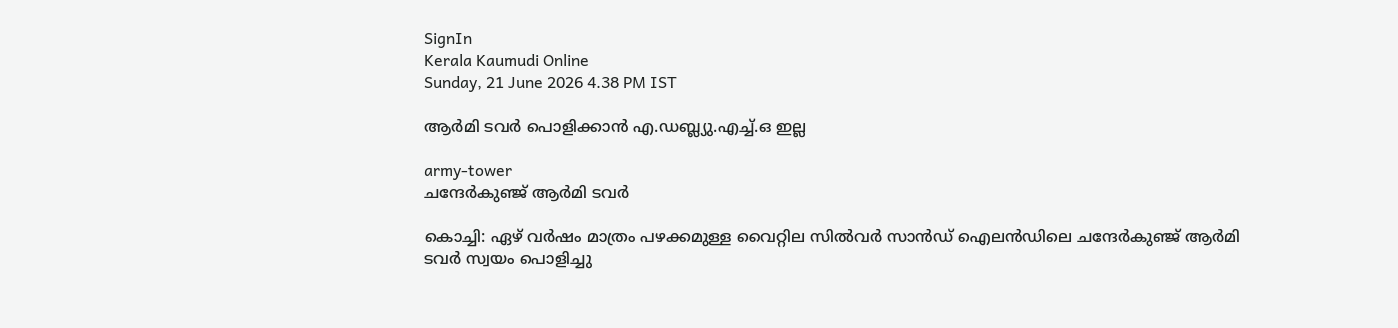SignIn
Kerala Kaumudi Online
Sunday, 21 June 2026 4.38 PM IST

ആർമി ടവർ പൊളിക്കാൻ എ.ഡബ്ല്യു.എച്ച്.ഒ ഇല്ല

army-tower
ചന്ദേർകുഞ്ജ് ആർമി ടവർ

കൊച്ചി: ഏഴ് വർഷം മാത്രം പഴക്കമുള്ള വൈറ്റില സിൽവർ സാൻഡ് ഐലൻഡിലെ ചന്ദേർകുഞ്ജ് ആർമി ടവർ സ്വയം പൊളിച്ചു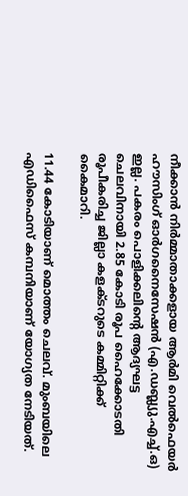നീക്കാൻ നിർമ്മാതാക്കളായ ആർമി വെൽഫെയർ ഹൗസിംഗ് ഓർഗനൈസേഷൻ (എ.ഡബ്ല്യു.എച്ച്.ഒ) ഇല്ല. പകരം പൊളിക്കലിന്റെ ആദ്യഘട്ട ചെലവിനായി 2.85 കോടി രൂപ ഹൈക്കോടതി രൂപീകരിച്ച ജില്ലാ കളക്ടറുടെ കമ്മിറ്റിക്ക് കൈമാറി.

11.44 കോടിയാണ് മൊത്തം ചെലവ്. മുംബയിലെ എഡിഫൈസ് കമ്പനിയാണ് യോഗ്യത നേടിയത്.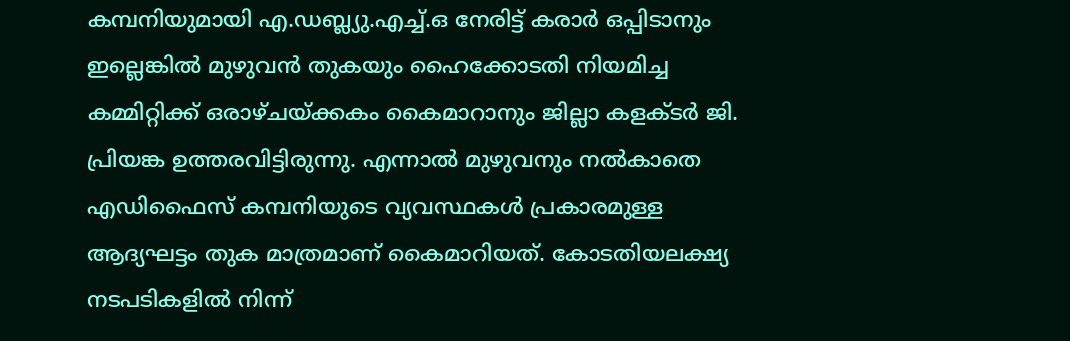കമ്പനിയുമായി എ.ഡബ്ല്യു.എച്ച്.ഒ നേരിട്ട് കരാർ ഒപ്പിടാനും ഇല്ലെങ്കിൽ മുഴുവൻ തുകയും ഹൈക്കോടതി നിയമിച്ച കമ്മിറ്റിക്ക് ഒരാഴ്ചയ്ക്കകം കൈമാറാനും ജില്ലാ കളക്ടർ ജി. പ്രിയങ്ക ഉത്തരവിട്ടിരുന്നു. എന്നാൽ മുഴുവനും നൽകാതെ എഡിഫൈസ് കമ്പനിയുടെ വ്യവസ്ഥകൾ പ്രകാരമുള്ള ആദ്യഘട്ടം തുക മാത്രമാണ് കൈമാറിയത്. കോടതിയലക്ഷ്യ നടപടികളിൽ നിന്ന്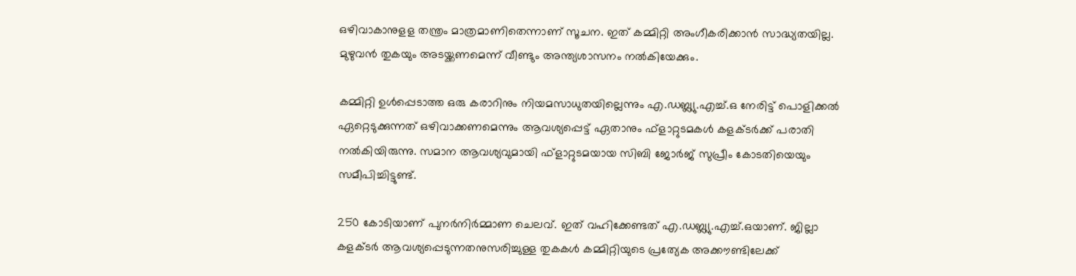ഒഴിവാകാനുളള തന്ത്രം മാത്രമാണിതെന്നാണ് സൂചന. ഇത് കമ്മിറ്റി അംഗീകരിക്കാൻ സാദ്ധ്യതയില്ല. മുഴുവൻ തുകയും അടയ്ക്കണമെന്ന് വീണ്ടും അന്ത്യശാസനം നൽകിയേക്കും.

കമ്മിറ്റി ഉൾപ്പെടാത്ത ഒരു കരാറിനും നിയമസാധുതയില്ലെന്നും എ.ഡബ്ല്യു.എച്ച്.ഒ നേരിട്ട് പൊളിക്കൽ ഏറ്റെടുക്കുന്നത് ഒഴിവാക്കണമെന്നും ആവശ്യപ്പെട്ട് ഏതാനും ഫ്ളാറ്റുടമകൾ കളക്ടർക്ക് പരാതി നൽകിയിരുന്നു. സമാന ആവശ്യവുമായി ഫ്ളാറ്റുടമയായ സിബി ജോർജ് സുപ്രീം കോടതിയെയും സമീപിച്ചിട്ടുണ്ട്.

250 കോടിയാണ് പുനർനിർമ്മാണ ചെലവ്. ഇത് വഹിക്കേണ്ടത് എ.ഡബ്ല്യു.എച്ച്.ഒയാണ്. ജില്ലാ കളക്ടർ ആവശ്യപ്പെടുന്നതനുസരിച്ചുള്ള തുകകൾ കമ്മിറ്റിയുടെ പ്രത്യേക അക്കൗണ്ടിലേക്ക്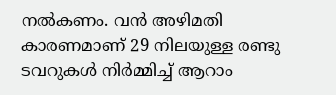നൽകണം. വൻ അഴിമതി കാരണമാണ് 29 നിലയുള്ള രണ്ടു ടവറുകൾ നിർമ്മിച്ച് ആറാം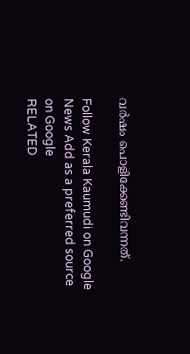വർഷം പൊളിക്കേണ്ടിവന്നത്.

Follow Kerala Kaumudi on Google News Add as a preferred source on Google
RELATED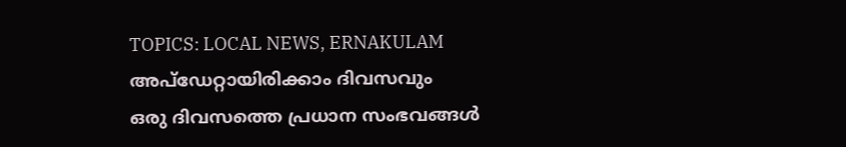TOPICS: LOCAL NEWS, ERNAKULAM
അപ്ഡേറ്റായിരിക്കാം ദിവസവും
ഒരു ദിവസത്തെ പ്രധാന സംഭവങ്ങൾ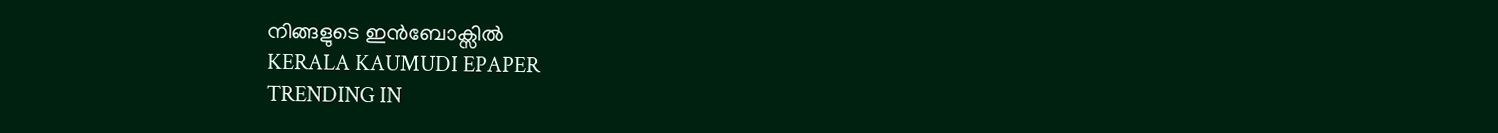നിങ്ങളുടെ ഇൻബോക്സിൽ
KERALA KAUMUDI EPAPER
TRENDING IN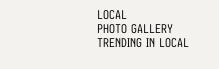LOCAL
PHOTO GALLERY
TRENDING IN LOCAL